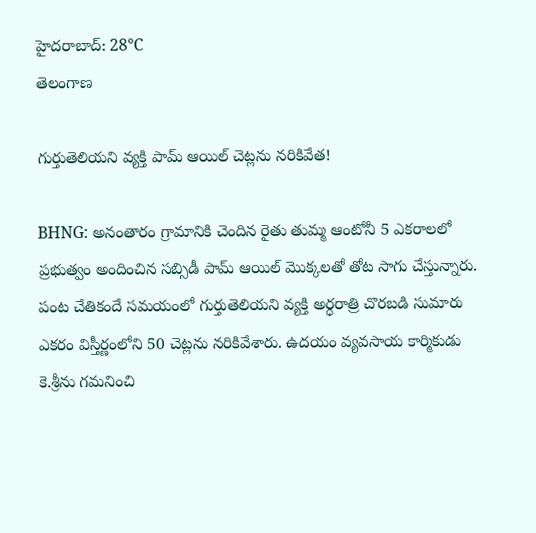హైదరాబాద్: 28°C
తెలంగాణ

గుర్తుతెలియని వ్యక్తి పామ్ ఆయిల్ చెట్లను నరికివేత!

BHNG: అనంతారం గ్రామానికి చెందిన రైతు తుమ్మ ఆంటోనీ 5 ఎకరాలలో ప్రభుత్వం అందించిన సబ్సిడీ పామ్ ఆయిల్ మొక్కలతో తోట సాగు చేస్తున్నారు. పంట చేతికందే సమయంలో గుర్తుతెలియని వ్యక్తి అర్ధరాత్రి చొరబడి సుమారు ఎకరం విస్తీర్ణంలోని 50 చెట్లను నరికివేశారు. ఉదయం వ్యవసాయ కార్మికుడు కె.శ్రీను గమనించి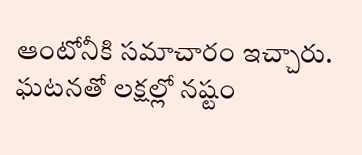ఆంటోనీకి సమాచారం ఇచ్చారు. ఘటనతో లక్షల్లో నష్టం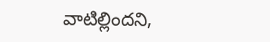వాటిల్లిందని,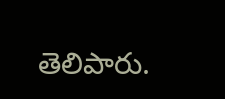తెలిపారు.